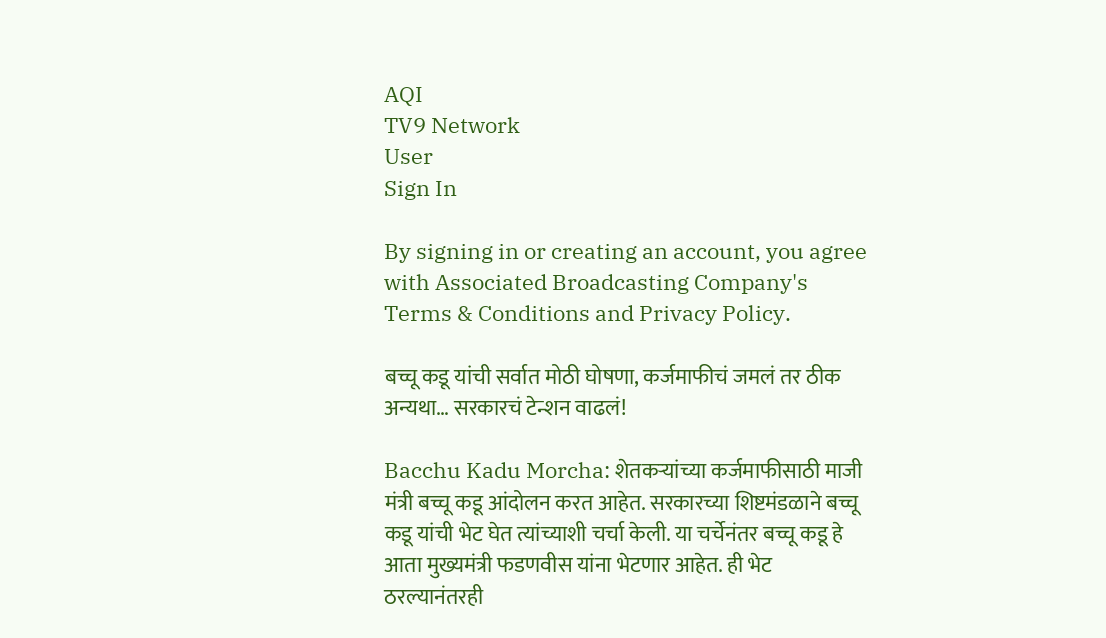AQI
TV9 Network
User
Sign In

By signing in or creating an account, you agree with Associated Broadcasting Company's Terms & Conditions and Privacy Policy.

बच्चू कडू यांची सर्वात मोठी घोषणा, कर्जमाफीचं जमलं तर ठीक अन्यथा… सरकारचं टेन्शन वाढलं!

Bacchu Kadu Morcha: शेतकऱ्यांच्या कर्जमाफीसाठी माजी मंत्री बच्चू कडू आंदोलन करत आहेत. सरकारच्या शिष्टमंडळाने बच्चू कडू यांची भेट घेत त्यांच्याशी चर्चा केली. या चर्चेनंतर बच्चू कडू हे आता मुख्यमंत्री फडणवीस यांना भेटणार आहेत. ही भेट ठरल्यानंतरही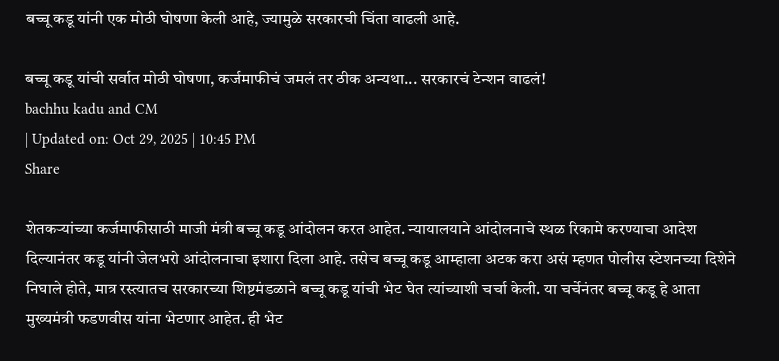बच्चू कडू यांनी एक मोठी घोषणा केली आहे, ज्यामुळे सरकारची चिंता वाढली आहे.

बच्चू कडू यांची सर्वात मोठी घोषणा, कर्जमाफीचं जमलं तर ठीक अन्यथा... सरकारचं टेन्शन वाढलं!
bachhu kadu and CM
| Updated on: Oct 29, 2025 | 10:45 PM
Share

शेतकऱ्यांच्या कर्जमाफीसाठी माजी मंत्री बच्चू कडू आंदोलन करत आहेत. न्यायालयाने आंदोलनाचे स्थळ रिकामे करण्याचा आदेश दिल्यानंतर कडू यांनी जेलभरो आंदोलनाचा इशारा दिला आहे. तसेच बच्चू कडू आम्हाला अटक करा असं म्हणत पोलीस स्टेशनच्या दिशेने निघाले होते, मात्र रस्त्यातच सरकारच्या शिष्टमंडळाने बच्चू कडू यांची भेट घेत त्यांच्याशी चर्चा केली. या चर्चेनंतर बच्चू कडू हे आता मुख्यमंत्री फडणवीस यांना भेटणार आहेत. ही भेट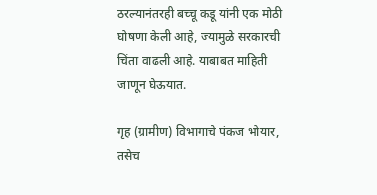ठरल्यानंतरही बच्चू कडू यांनी एक मोठी घोषणा केली आहे, ज्यामुळे सरकारची चिंता वाढली आहे. याबाबत माहिती जाणून घेऊयात.

गृह (ग्रामीण) विभागाचे पंकज भोयार, तसेच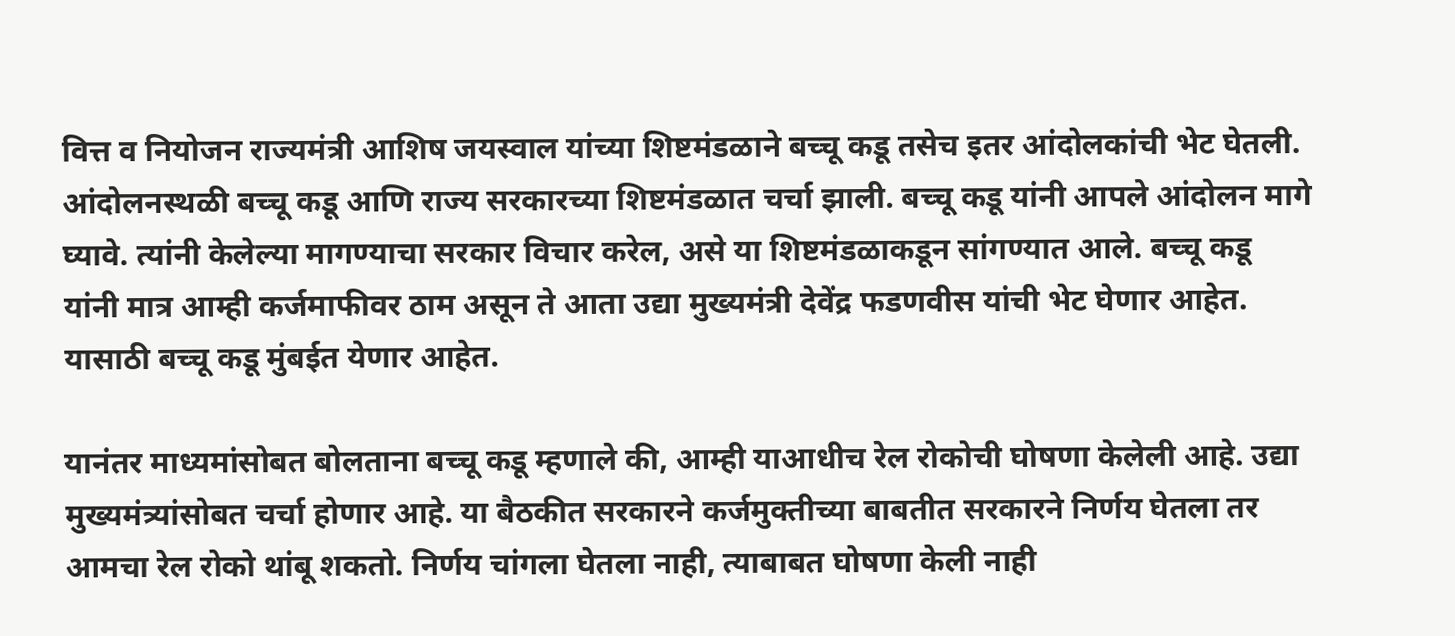वित्त व नियोजन राज्यमंत्री आशिष जयस्वाल यांच्या शिष्टमंडळाने बच्चू कडू तसेच इतर आंदोलकांची भेट घेतली. आंदोलनस्थळी बच्चू कडू आणि राज्य सरकारच्या शिष्टमंडळात चर्चा झाली. बच्चू कडू यांनी आपले आंदोलन मागे घ्यावे. त्यांनी केलेल्या मागण्याचा सरकार विचार करेल, असे या शिष्टमंडळाकडून सांगण्यात आले. बच्चू कडू यांनी मात्र आम्ही कर्जमाफीवर ठाम असून ते आता उद्या मुख्यमंत्री देवेंद्र फडणवीस यांची भेट घेणार आहेत. यासाठी बच्चू कडू मुंबईत येणार आहेत.

यानंतर माध्यमांसोबत बोलताना बच्चू कडू म्हणाले की, आम्ही याआधीच रेल रोकोची घोषणा केलेली आहे. उद्या मुख्यमंत्र्यांसोबत चर्चा होणार आहे. या बैठकीत सरकारने कर्जमुक्तीच्या बाबतीत सरकारने निर्णय घेतला तर आमचा रेल रोको थांबू शकतो. निर्णय चांगला घेतला नाही, त्याबाबत घोषणा केली नाही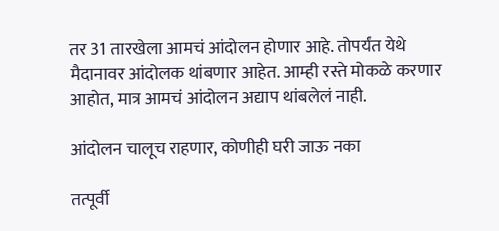तर 31 तारखेला आमचं आंदोलन होणार आहे. तोपर्यंत येथे मैदानावर आंदोलक थांबणार आहेत. आम्ही रस्ते मोकळे करणार आहोत, मात्र आमचं आंदोलन अद्याप थांबलेलं नाही.

आंदोलन चालूच राहणार, कोणीही घरी जाऊ नका

तत्पूर्वी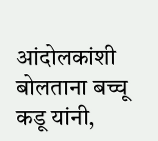आंदोलकांशी बोलताना बच्चू कडू यांनी,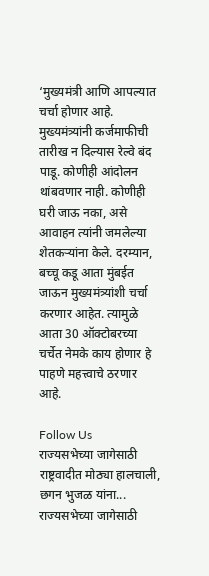‘मुख्यमंत्री आणि आपल्यात चर्चा होणार आहे. मुख्यमंत्र्यांनी कर्जमाफीची तारीख न दिल्यास रेल्वे बंद पाडू. कोणीही आंदोलन थांबवणार नाही. कोणीही घरी जाऊ नका, असे आवाहन त्यांनी जमलेल्या शेतकऱ्यांना केले. दरम्यान, बच्चू कडू आता मुंबईत जाऊन मुख्यमंत्र्यांशी चर्चा करणार आहेत. त्यामुळे आता 30 ऑक्टोबरच्या चर्चेत नेमके काय होणार हे पाहणे महत्त्वाचे ठरणार आहे.

Follow Us
राज्यसभेच्या जागेसाठी राष्ट्रवादीत मोठ्या हालचाली, छगन भुजळ यांना...
राज्यसभेच्या जागेसाठी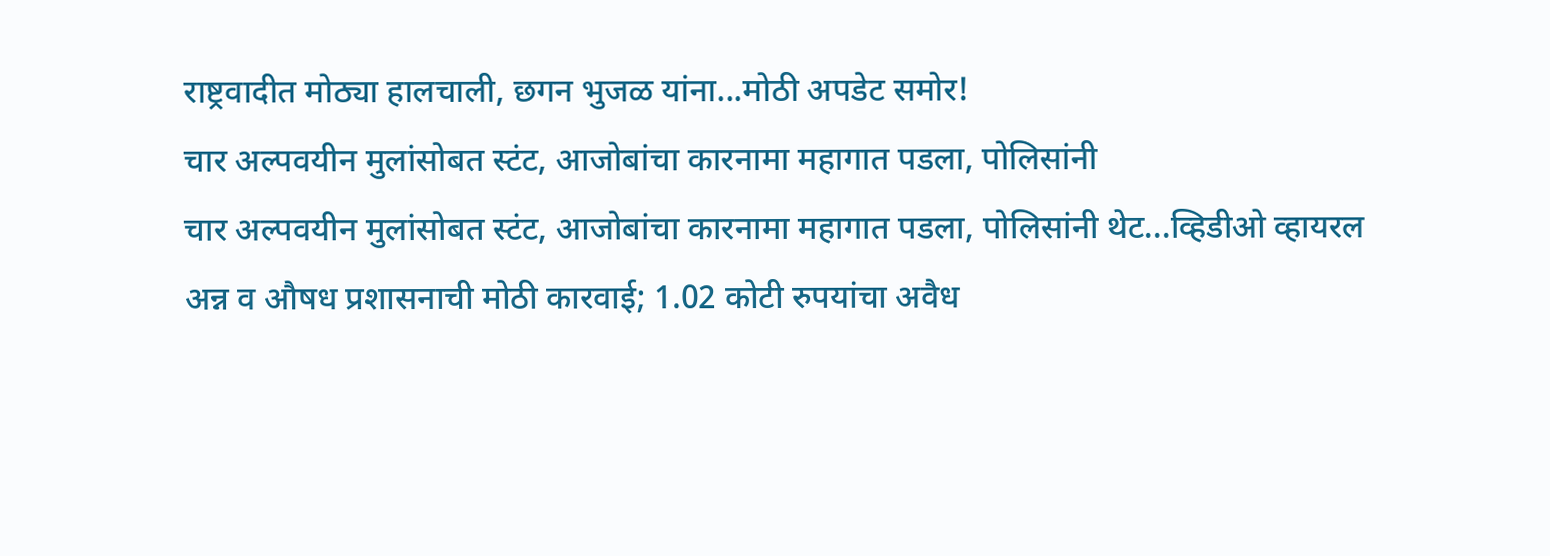राष्ट्रवादीत मोठ्या हालचाली, छगन भुजळ यांना...मोठी अपडेट समोर!
चार अल्पवयीन मुलांसोबत स्टंट, आजोबांचा कारनामा महागात पडला, पोलिसांनी
चार अल्पवयीन मुलांसोबत स्टंट, आजोबांचा कारनामा महागात पडला, पोलिसांनी थेट...व्हिडीओ व्हायरल
अन्न व औषध प्रशासनाची मोठी कारवाई; 1.02 कोटी रुपयांचा अवैध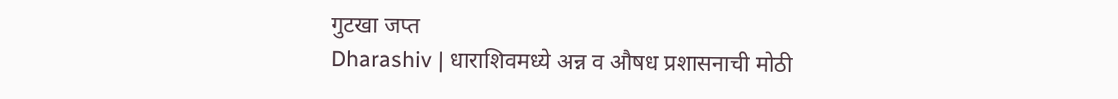गुटखा जप्त
Dharashiv | धाराशिवमध्ये अन्न व औषध प्रशासनाची मोठी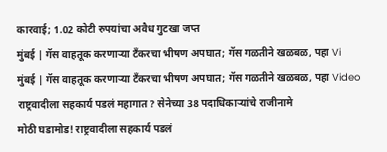कारवाई; 1.02 कोटी रुपयांचा अवैध गुटखा जप्त
मुंबई | गॅस वाहतूक करणाऱ्या टँकरचा भीषण अपघात; गॅस गळतीने खळबळ, पहा Vi
मुंबई | गॅस वाहतूक करणाऱ्या टँकरचा भीषण अपघात; गॅस गळतीने खळबळ, पहा Video
राष्ट्रवादीला सहकार्य पडलं महागात? सेनेच्या 38 पदाधिकाऱ्यांचे राजीनामे
मोठी घडामोड! राष्ट्रवादीला सहकार्य पडलं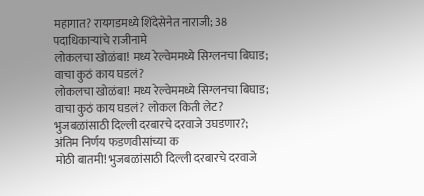महागात? रायगडमध्ये शिंदेसेनेत नाराजी; 38 पदाधिकाऱ्यांचे राजीनामे
लोकलचा खोळंबा! मध्य रेल्वेममध्ये सिग्लनचा बिघाड; वाचा कुठं काय घडलं?
लोकलचा खोळंबा! मध्य रेल्वेममध्ये सिग्लनचा बिघाड; वाचा कुठं काय घडलं? लोकल किती लेट?
भुजबळांसाठी दिल्ली दरबारचे दरवाजे उघडणार?; अंतिम निर्णय फडणवीसांच्या क
मोठी बातमी! भुजबळांसाठी दिल्ली दरबारचे दरवाजे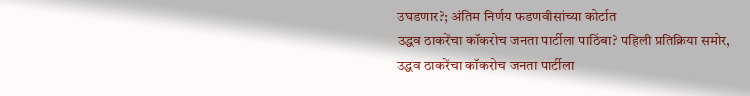उघडणार?; अंतिम निर्णय फडणवीसांच्या कोर्टात
उद्धव ठाकरेंचा कॉकरोच जनता पार्टीला पाठिंबा? पहिली प्रतिक्रिया समोर,
उद्धव ठाकरेंचा कॉकरोच जनता पार्टीला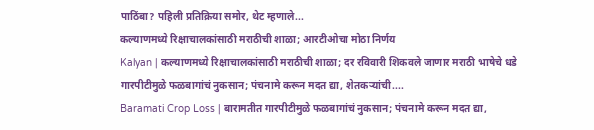पाठिंबा? पहिली प्रतिक्रिया समोर, थेट म्हणाले...
कल्याणमध्ये रिक्षाचालकांसाठी मराठीची शाळा; आरटीओचा मोठा निर्णय
Kalyan | कल्याणमध्ये रिक्षाचालकांसाठी मराठीची शाळा; दर रविवारी शिकवले जाणार मराठी भाषेचे धडे
गारपीटीमुळे फळबागांचं नुकसान; पंचनामे करून मदत द्या, शेतकऱ्यांची....
Baramati Crop Loss | बारामतीत गारपीटीमुळे फळबागांचं नुकसान; पंचनामे करून मदत द्या,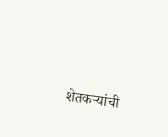शेतकऱ्यांची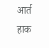आर्त हाक